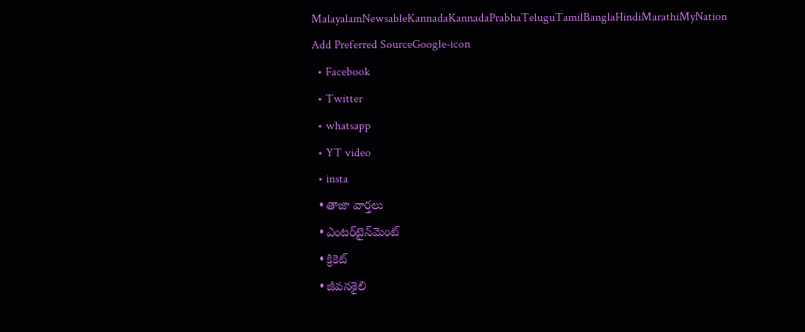MalayalamNewsableKannadaKannadaPrabhaTeluguTamilBanglaHindiMarathiMyNation
Add Preferred SourceGoogle-icon
  • Facebook
  • Twitter
  • whatsapp
  • YT video
  • insta
  • తాజా వార్తలు
  • ఎంటర్‌టైన్‌మెంట్
  • క్రికెట్
  • జీవనశైలి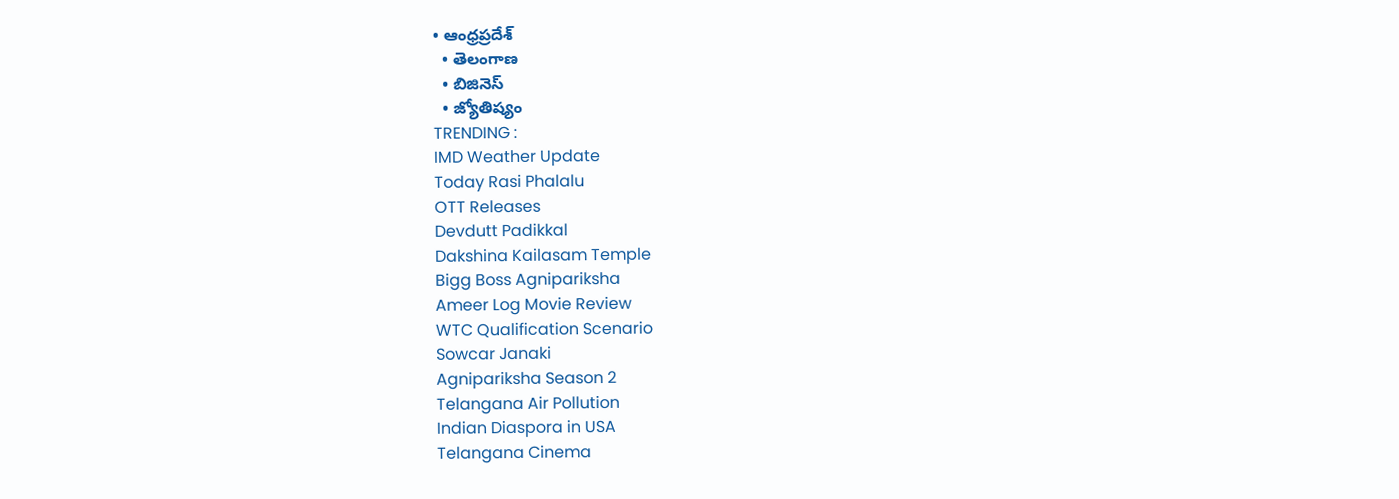• ఆంధ్రప్రదేశ్
  • తెలంగాణ
  • బిజినెస్
  • జ్యోతిష్యం
TRENDING :
IMD Weather Update
Today Rasi Phalalu
OTT Releases
Devdutt Padikkal
Dakshina Kailasam Temple
Bigg Boss Agnipariksha
Ameer Log Movie Review
WTC Qualification Scenario
Sowcar Janaki
Agnipariksha Season 2
Telangana Air Pollution
Indian Diaspora in USA
Telangana Cinema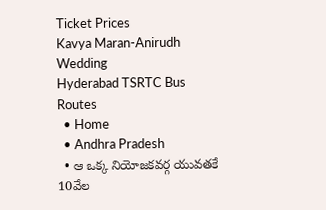Ticket Prices
Kavya Maran-Anirudh Wedding
Hyderabad TSRTC Bus Routes
  • Home
  • Andhra Pradesh
  • ఆ ఒక్క నియోజకవర్గ యువతకే 10వేల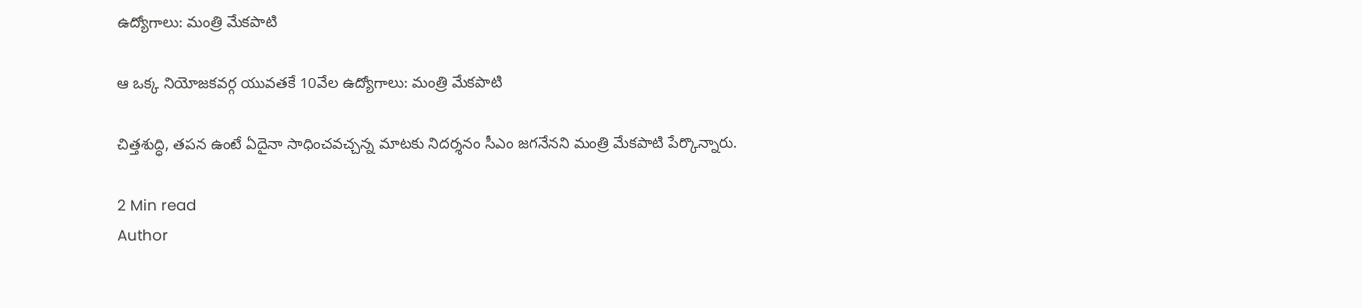ఉద్యోగాలు: మంత్రి మేకపాటి

ఆ ఒక్క నియోజకవర్గ యువతకే 10వేల ఉద్యోగాలు: మంత్రి మేకపాటి

చిత్తశుద్ధి, తపన ఉంటే ఏదైనా సాధించవచ్చన్న మాటకు నిదర్శనం సీఎం జగనేనని మంత్రి మేకపాటి పేర్కొన్నారు.

2 Min read
Author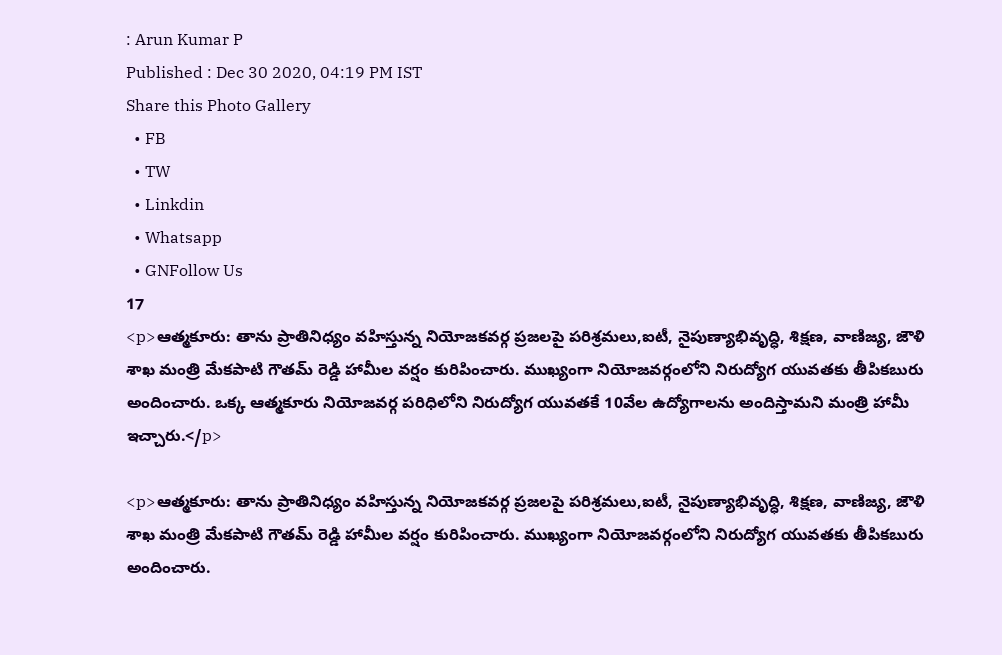: Arun Kumar P
Published : Dec 30 2020, 04:19 PM IST
Share this Photo Gallery
  • FB
  • TW
  • Linkdin
  • Whatsapp
  • GNFollow Us
17
<p>ఆత్మకూరు: తాను ప్రాతినిధ్యం వహిస్తున్న నియోజకవర్గ ప్రజలపై పరిశ్రమలు,ఐటీ, నైపుణ్యాభివృద్ధి, శిక్షణ, వాణిజ్య, జౌళి శాఖ మంత్రి మేకపాటి గౌతమ్ రెడ్డి హామీల వర్షం కురిపించారు. ముఖ్యంగా నియోజవర్గంలోని నిరుద్యోగ యువతకు తీపికబురు అందించారు. ఒక్క ఆత్మకూరు నియోజవర్గ పరిధిలోని నిరుద్యోగ యువతకే 10వేల ఉద్యోగాలను అందిస్తామని మంత్రి హామీ  ఇచ్చారు.</p>

<p>ఆత్మకూరు: తాను ప్రాతినిధ్యం వహిస్తున్న నియోజకవర్గ ప్రజలపై పరిశ్రమలు,ఐటీ, నైపుణ్యాభివృద్ధి, శిక్షణ, వాణిజ్య, జౌళి శాఖ మంత్రి మేకపాటి గౌతమ్ రెడ్డి హామీల వర్షం కురిపించారు. ముఖ్యంగా నియోజవర్గంలోని నిరుద్యోగ యువతకు తీపికబురు అందించారు.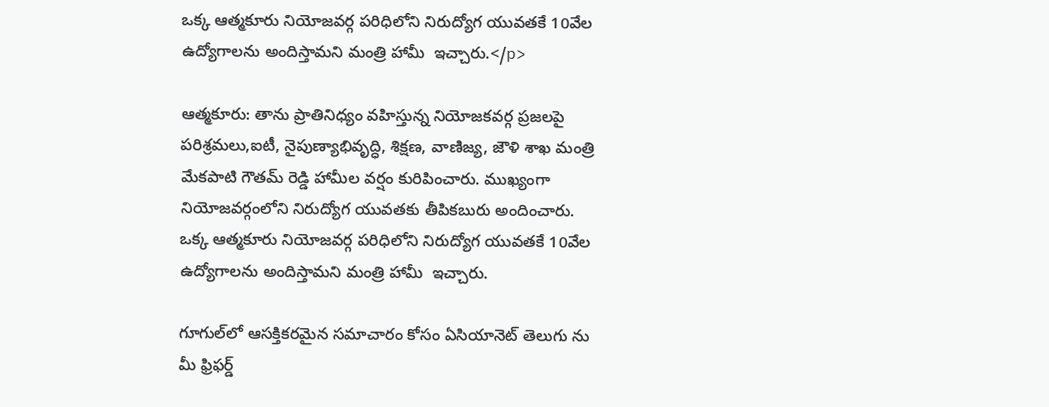ఒక్క ఆత్మకూరు నియోజవర్గ పరిధిలోని నిరుద్యోగ యువతకే 10వేల ఉద్యోగాలను అందిస్తామని మంత్రి హామీ  ఇచ్చారు.</p>

ఆత్మకూరు: తాను ప్రాతినిధ్యం వహిస్తున్న నియోజకవర్గ ప్రజలపై పరిశ్రమలు,ఐటీ, నైపుణ్యాభివృద్ధి, శిక్షణ, వాణిజ్య, జౌళి శాఖ మంత్రి మేకపాటి గౌతమ్ రెడ్డి హామీల వర్షం కురిపించారు. ముఖ్యంగా నియోజవర్గంలోని నిరుద్యోగ యువతకు తీపికబురు అందించారు. ఒక్క ఆత్మకూరు నియోజవర్గ పరిధిలోని నిరుద్యోగ యువతకే 10వేల ఉద్యోగాలను అందిస్తామని మంత్రి హామీ  ఇచ్చారు.

గూగుల్‌లో ఆసక్తికరమైన సమాచారం కోసం ఏసియానెట్ తెలుగు ను మీ ఫ్రిఫర్డ్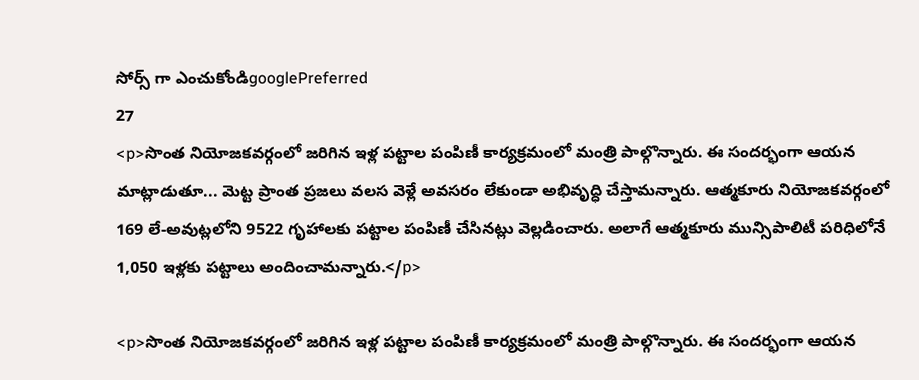సోర్స్ గా ఎంచుకోండిgooglePreferred
27
<p>సొంత నియోజకవర్గంలో జరిగిన ఇళ్ల పట్టాల పంపిణీ కార్యక్రమంలో మంత్రి పాల్గొన్నారు. ఈ సందర్భంగా ఆయన మాట్లాడుతూ... మెట్ట ప్రాంత ప్రజలు వలస వెళ్లే అవసరం లేకుండా అభివృద్ధి చేస్తామన్నారు. ఆత్మకూరు నియోజకవర్గంలో 169 లే-అవుట్లలోని 9522 గృహాలకు పట్టాల పంపిణీ చేసినట్లు వెల్లడించారు. అలాగే ఆత్మకూరు మున్సిపాలిటీ పరిధిలోనే 1,050 ఇళ్లకు పట్టాలు అందించామన్నారు.</p>

<p>సొంత నియోజకవర్గంలో జరిగిన ఇళ్ల పట్టాల పంపిణీ కార్యక్రమంలో మంత్రి పాల్గొన్నారు. ఈ సందర్భంగా ఆయన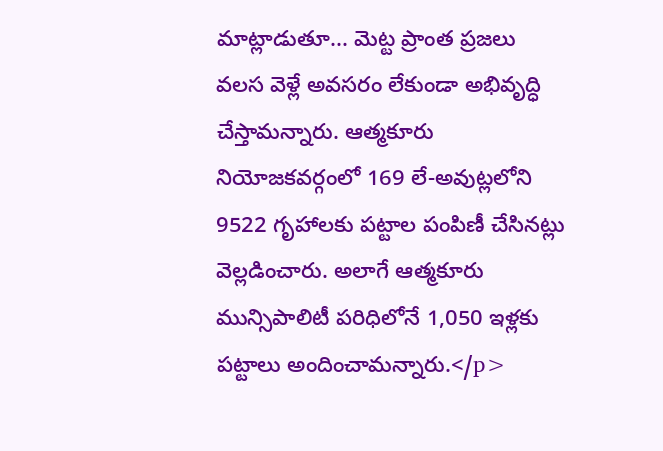మాట్లాడుతూ... మెట్ట ప్రాంత ప్రజలు వలస వెళ్లే అవసరం లేకుండా అభివృద్ధి చేస్తామన్నారు. ఆత్మకూరు నియోజకవర్గంలో 169 లే-అవుట్లలోని 9522 గృహాలకు పట్టాల పంపిణీ చేసినట్లు వెల్లడించారు. అలాగే ఆత్మకూరు మున్సిపాలిటీ పరిధిలోనే 1,050 ఇళ్లకు పట్టాలు అందించామన్నారు.</p>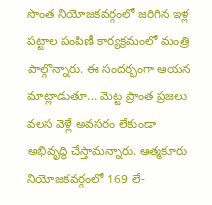సొంత నియోజకవర్గంలో జరిగిన ఇళ్ల పట్టాల పంపిణీ కార్యక్రమంలో మంత్రి పాల్గొన్నారు. ఈ సందర్భంగా ఆయన మాట్లాడుతూ... మెట్ట ప్రాంత ప్రజలు వలస వెళ్లే అవసరం లేకుండా అభివృద్ధి చేస్తామన్నారు. ఆత్మకూరు నియోజకవర్గంలో 169 లే-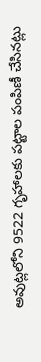అవుట్లలోని 9522 గృహాలకు పట్టాల పంపిణీ చేసినట్లు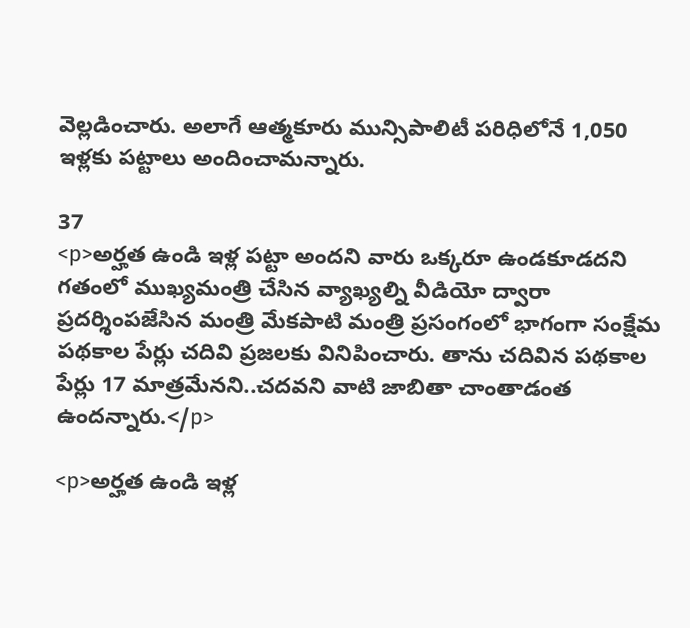వెల్లడించారు. అలాగే ఆత్మకూరు మున్సిపాలిటీ పరిధిలోనే 1,050 ఇళ్లకు పట్టాలు అందించామన్నారు.

37
<p>అర్హత ఉండి ఇళ్ల పట్టా అందని వారు ఒక్కరూ ఉండకూడదని గతంలో ముఖ్యమంత్రి చేసిన వ్యాఖ్యల్ని వీడియో ద్వారా ప్రదర్శింపజేసిన మంత్రి మేకపాటి మంత్రి ప్రసంగంలో భాగంగా సంక్షేమ పథకాల పేర్లు చదివి ప్రజలకు వినిపించారు. తాను చదివిన పథకాల పేర్లు 17 మాత్రమేనని..చదవని వాటి జాబితా చాంతాడంత ఉందన్నారు.</p>

<p>అర్హత ఉండి ఇళ్ల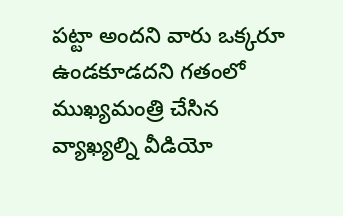పట్టా అందని వారు ఒక్కరూ ఉండకూడదని గతంలో ముఖ్యమంత్రి చేసిన వ్యాఖ్యల్ని వీడియో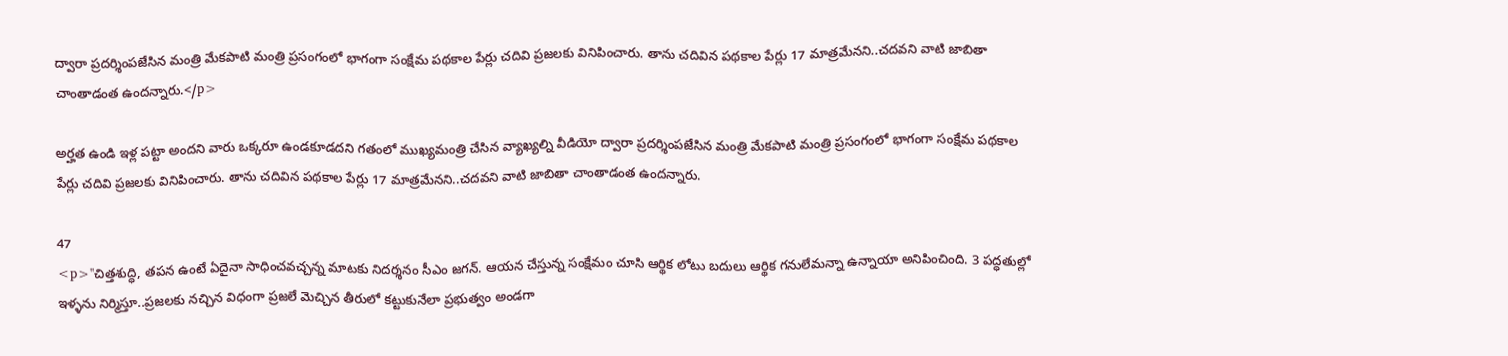ద్వారా ప్రదర్శింపజేసిన మంత్రి మేకపాటి మంత్రి ప్రసంగంలో భాగంగా సంక్షేమ పథకాల పేర్లు చదివి ప్రజలకు వినిపించారు. తాను చదివిన పథకాల పేర్లు 17 మాత్రమేనని..చదవని వాటి జాబితా చాంతాడంత ఉందన్నారు.</p>

అర్హత ఉండి ఇళ్ల పట్టా అందని వారు ఒక్కరూ ఉండకూడదని గతంలో ముఖ్యమంత్రి చేసిన వ్యాఖ్యల్ని వీడియో ద్వారా ప్రదర్శింపజేసిన మంత్రి మేకపాటి మంత్రి ప్రసంగంలో భాగంగా సంక్షేమ పథకాల పేర్లు చదివి ప్రజలకు వినిపించారు. తాను చదివిన పథకాల పేర్లు 17 మాత్రమేనని..చదవని వాటి జాబితా చాంతాడంత ఉందన్నారు.

47
<p>''చిత్తశుద్ధి, తపన ఉంటే ఏదైనా సాధించవచ్చన్న మాటకు నిదర్శనం సీఎం జగన్. ఆయన చేస్తున్న సంక్షేమం చూసి ఆర్థిక లోటు బదులు ఆర్థిక గనులేమన్నా ఉన్నాయా అనిపించింది. 3 పద్ధతుల్లో ఇళ్ళను నిర్మిస్తూ..ప్రజలకు నచ్చిన విధంగా ప్రజలే మెచ్చిన తీరులో కట్టుకునేలా ప్రభుత్వం అండగా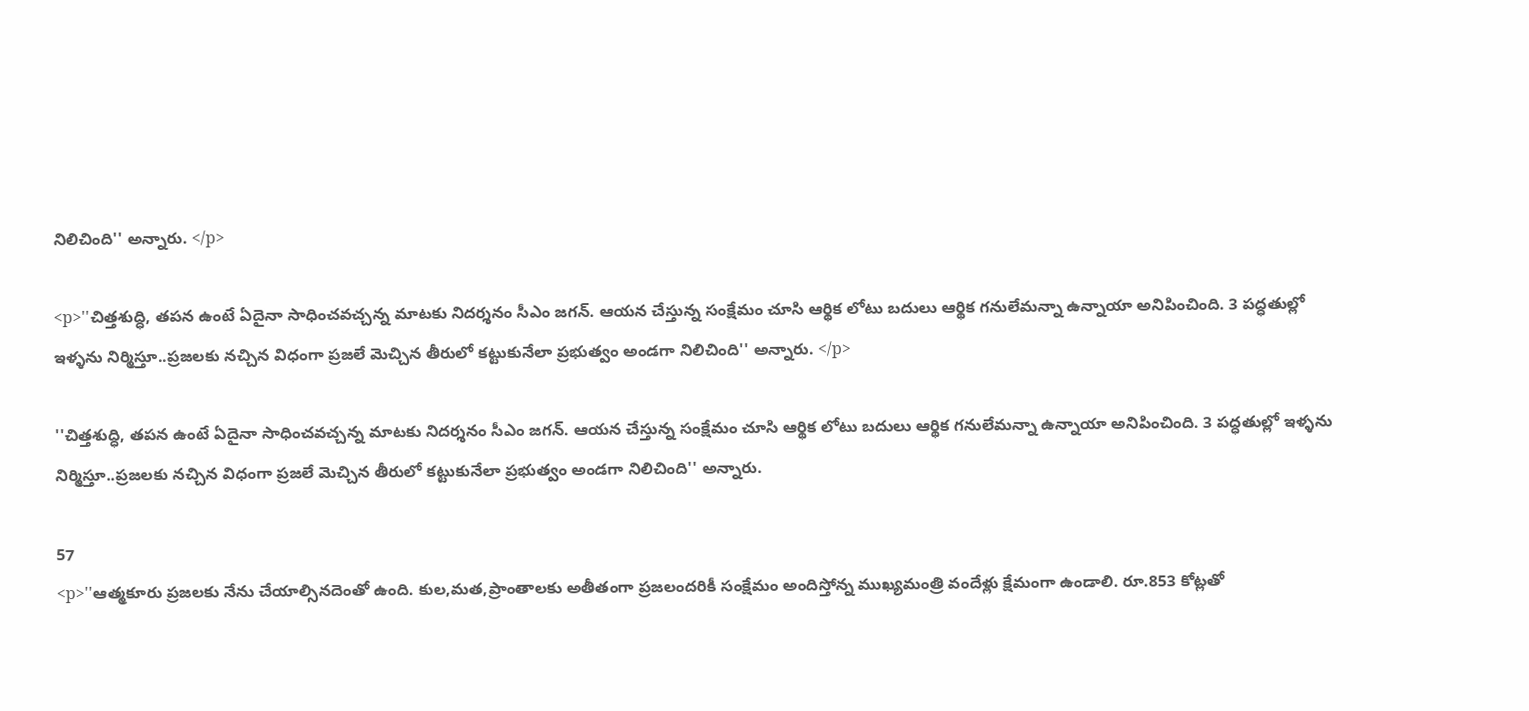నిలిచింది'' అన్నారు. </p>

<p>''చిత్తశుద్ధి, తపన ఉంటే ఏదైనా సాధించవచ్చన్న మాటకు నిదర్శనం సీఎం జగన్. ఆయన చేస్తున్న సంక్షేమం చూసి ఆర్థిక లోటు బదులు ఆర్థిక గనులేమన్నా ఉన్నాయా అనిపించింది. 3 పద్ధతుల్లో ఇళ్ళను నిర్మిస్తూ..ప్రజలకు నచ్చిన విధంగా ప్రజలే మెచ్చిన తీరులో కట్టుకునేలా ప్రభుత్వం అండగా నిలిచింది'' అన్నారు. </p>

''చిత్తశుద్ధి, తపన ఉంటే ఏదైనా సాధించవచ్చన్న మాటకు నిదర్శనం సీఎం జగన్. ఆయన చేస్తున్న సంక్షేమం చూసి ఆర్థిక లోటు బదులు ఆర్థిక గనులేమన్నా ఉన్నాయా అనిపించింది. 3 పద్ధతుల్లో ఇళ్ళను నిర్మిస్తూ..ప్రజలకు నచ్చిన విధంగా ప్రజలే మెచ్చిన తీరులో కట్టుకునేలా ప్రభుత్వం అండగా నిలిచింది'' అన్నారు.

57
<p>''ఆత్మకూరు ప్రజలకు నేను చేయాల్సినదెంతో ఉంది. కుల,మత,ప్రాంతాలకు అతీతంగా ప్రజలందరికీ సంక్షేమం అందిస్తోన్న ముఖ్యమంత్రి వందేళ్లు క్షేమంగా ఉండాలి. రూ.853 కోట్లతో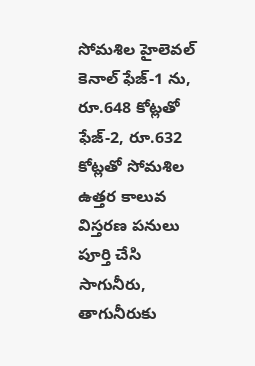సోమశిల హైలెవల్ కెనాల్ ఫేజ్-1 ను, రూ.648 కోట్లతో ఫేజ్-2, రూ.632 కోట్లతో సోమశిల ఉత్తర కాలువ విస్తరణ పనులు పూర్తి చేసి సాగునీరు, తాగునీరుకు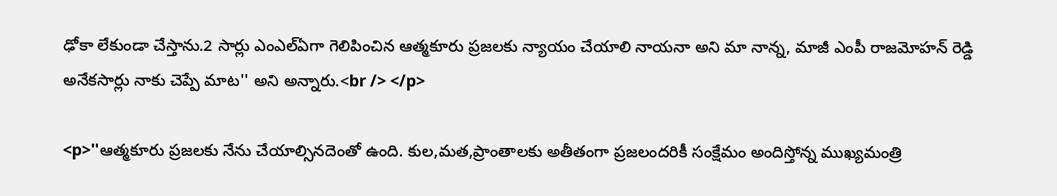ఢోకా లేకుండా చేస్తాను.2 సార్లు ఎంఎల్ఏగా గెలిపించిన ఆత్మకూరు ప్రజలకు న్యాయం చేయాలి నాయనా అని మా నాన్న, మాజీ ఎంపీ రాజమోహన్ రెడ్డి అనేకసార్లు నాకు చెప్పే మాట'' అని అన్నారు.<br /> </p>

<p>''ఆత్మకూరు ప్రజలకు నేను చేయాల్సినదెంతో ఉంది. కుల,మత,ప్రాంతాలకు అతీతంగా ప్రజలందరికీ సంక్షేమం అందిస్తోన్న ముఖ్యమంత్రి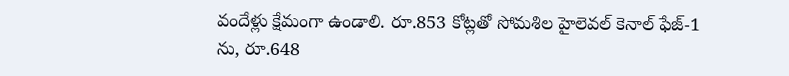వందేళ్లు క్షేమంగా ఉండాలి. రూ.853 కోట్లతో సోమశిల హైలెవల్ కెనాల్ ఫేజ్-1 ను, రూ.648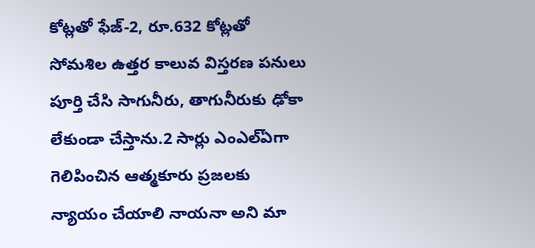కోట్లతో ఫేజ్-2, రూ.632 కోట్లతో సోమశిల ఉత్తర కాలువ విస్తరణ పనులు పూర్తి చేసి సాగునీరు, తాగునీరుకు ఢోకా లేకుండా చేస్తాను.2 సార్లు ఎంఎల్ఏగా గెలిపించిన ఆత్మకూరు ప్రజలకు న్యాయం చేయాలి నాయనా అని మా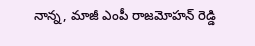నాన్న, మాజీ ఎంపీ రాజమోహన్ రెడ్డి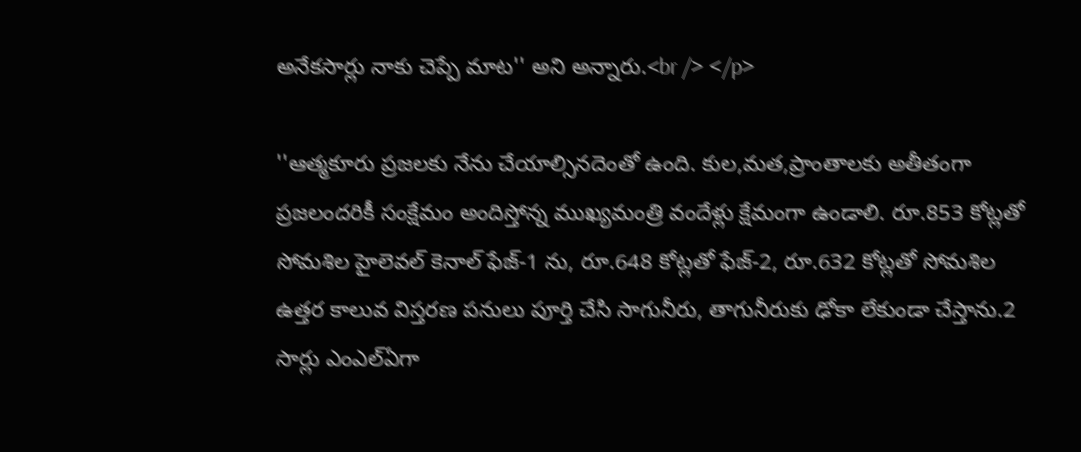అనేకసార్లు నాకు చెప్పే మాట'' అని అన్నారు.<br /> </p>

''ఆత్మకూరు ప్రజలకు నేను చేయాల్సినదెంతో ఉంది. కుల,మత,ప్రాంతాలకు అతీతంగా ప్రజలందరికీ సంక్షేమం అందిస్తోన్న ముఖ్యమంత్రి వందేళ్లు క్షేమంగా ఉండాలి. రూ.853 కోట్లతో సోమశిల హైలెవల్ కెనాల్ ఫేజ్-1 ను, రూ.648 కోట్లతో ఫేజ్-2, రూ.632 కోట్లతో సోమశిల ఉత్తర కాలువ విస్తరణ పనులు పూర్తి చేసి సాగునీరు, తాగునీరుకు ఢోకా లేకుండా చేస్తాను.2 సార్లు ఎంఎల్ఏగా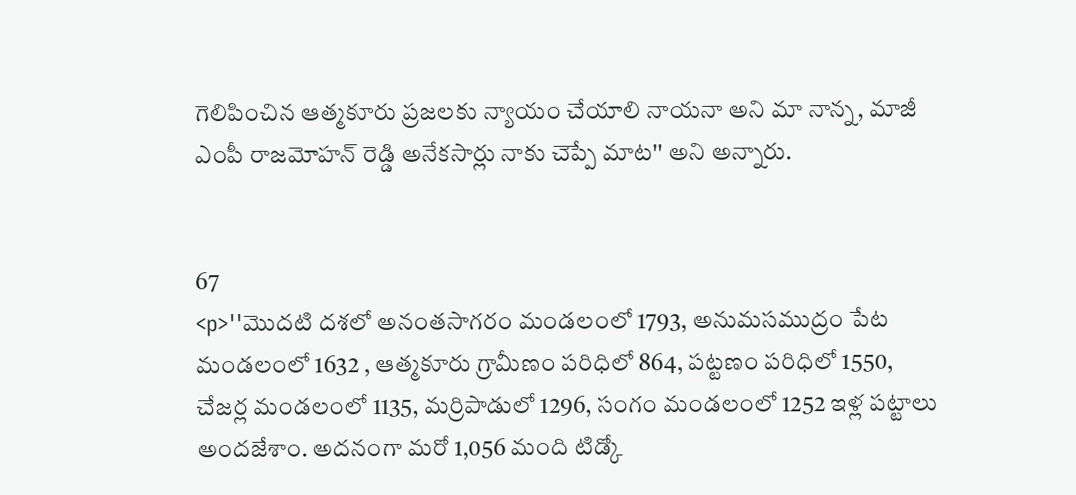గెలిపించిన ఆత్మకూరు ప్రజలకు న్యాయం చేయాలి నాయనా అని మా నాన్న, మాజీ ఎంపీ రాజమోహన్ రెడ్డి అనేకసార్లు నాకు చెప్పే మాట'' అని అన్నారు.


67
<p>''మొదటి దశలో అనంతసాగరం మండలంలో 1793, అనుమసముద్రం పేట మండలంలో 1632 , ఆత్మకూరు గ్రామీణం పరిధిలో 864, పట్టణం పరిధిలో 1550,  చేజర్ల మండలంలో 1135, మర్రిపాడులో 1296, సంగం మండలంలో 1252 ఇళ్ల పట్టాలు అందజేశాం. అదనంగా మరో 1,056 మంది టిడ్కో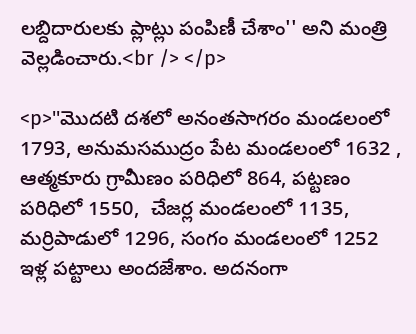లబ్దిదారులకు ప్లాట్లు పంపిణీ చేశాం'' అని మంత్రి వెల్లడించారు.<br /> </p>

<p>''మొదటి దశలో అనంతసాగరం మండలంలో 1793, అనుమసముద్రం పేట మండలంలో 1632 , ఆత్మకూరు గ్రామీణం పరిధిలో 864, పట్టణం పరిధిలో 1550,  చేజర్ల మండలంలో 1135, మర్రిపాడులో 1296, సంగం మండలంలో 1252 ఇళ్ల పట్టాలు అందజేశాం. అదనంగా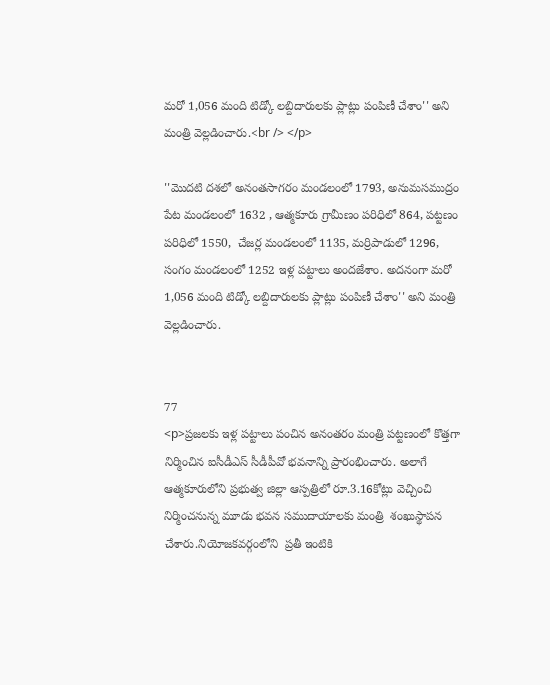మరో 1,056 మంది టిడ్కో లబ్దిదారులకు ప్లాట్లు పంపిణీ చేశాం'' అని మంత్రి వెల్లడించారు.<br /> </p>

''మొదటి దశలో అనంతసాగరం మండలంలో 1793, అనుమసముద్రం పేట మండలంలో 1632 , ఆత్మకూరు గ్రామీణం పరిధిలో 864, పట్టణం పరిధిలో 1550,  చేజర్ల మండలంలో 1135, మర్రిపాడులో 1296, సంగం మండలంలో 1252 ఇళ్ల పట్టాలు అందజేశాం. అదనంగా మరో 1,056 మంది టిడ్కో లబ్దిదారులకు ప్లాట్లు పంపిణీ చేశాం'' అని మంత్రి వెల్లడించారు.


77
<p>ప్రజలకు ఇళ్ల పట్టాలు పంచిన అనంతరం మంత్రి పట్టణంలో కొత్తగా నిర్మించిన ఐసీడీఎస్ సీడీపీవో భవనాన్ని ప్రారంభించారు. అలాగే ఆత్మకూరులోని ప్రభుత్వ జిల్లా ఆస్పత్రిలో రూ.3.16కోట్లు వెచ్చించి నిర్మించనున్న మూడు భవన సముదాయాలకు మంత్రి  శంఖుస్థాపన చేశారు.నియోజకవర్గంలోని  ప్రతీ ఇంటికి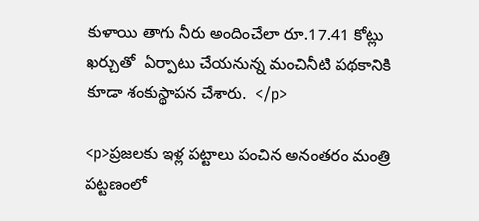కుళాయి తాగు నీరు అందించేలా రూ.17.41 కోట్లు ఖర్చుతో  ఏర్పాటు చేయనున్న మంచినీటి పథకానికి కూడా శంకుస్థాపన చేశారు.  </p>

<p>ప్రజలకు ఇళ్ల పట్టాలు పంచిన అనంతరం మంత్రి పట్టణంలో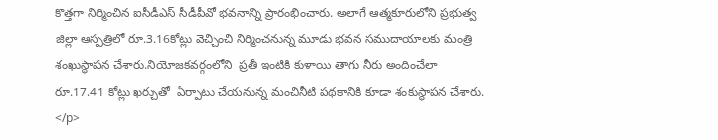కొత్తగా నిర్మించిన ఐసీడీఎస్ సీడీపీవో భవనాన్ని ప్రారంభించారు. అలాగే ఆత్మకూరులోని ప్రభుత్వ జిల్లా ఆస్పత్రిలో రూ.3.16కోట్లు వెచ్చించి నిర్మించనున్న మూడు భవన సముదాయాలకు మంత్రి  శంఖుస్థాపన చేశారు.నియోజకవర్గంలోని  ప్రతీ ఇంటికి కుళాయి తాగు నీరు అందించేలా రూ.17.41 కోట్లు ఖర్చుతో  ఏర్పాటు చేయనున్న మంచినీటి పథకానికి కూడా శంకుస్థాపన చేశారు.  </p>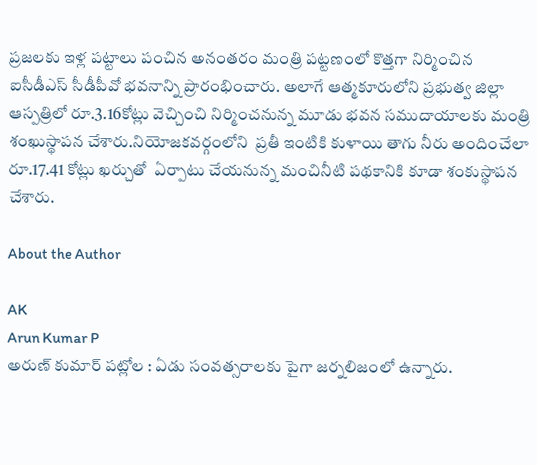ప్రజలకు ఇళ్ల పట్టాలు పంచిన అనంతరం మంత్రి పట్టణంలో కొత్తగా నిర్మించిన ఐసీడీఎస్ సీడీపీవో భవనాన్ని ప్రారంభించారు. అలాగే ఆత్మకూరులోని ప్రభుత్వ జిల్లా ఆస్పత్రిలో రూ.3.16కోట్లు వెచ్చించి నిర్మించనున్న మూడు భవన సముదాయాలకు మంత్రి  శంఖుస్థాపన చేశారు.నియోజకవర్గంలోని  ప్రతీ ఇంటికి కుళాయి తాగు నీరు అందించేలా రూ.17.41 కోట్లు ఖర్చుతో  ఏర్పాటు చేయనున్న మంచినీటి పథకానికి కూడా శంకుస్థాపన చేశారు.

About the Author

AK
Arun Kumar P
అరుణ్ కుమార్ పట్లోల : ఏడు సంవత్సరాలకు పైగా జర్నలిజంలో ఉన్నారు.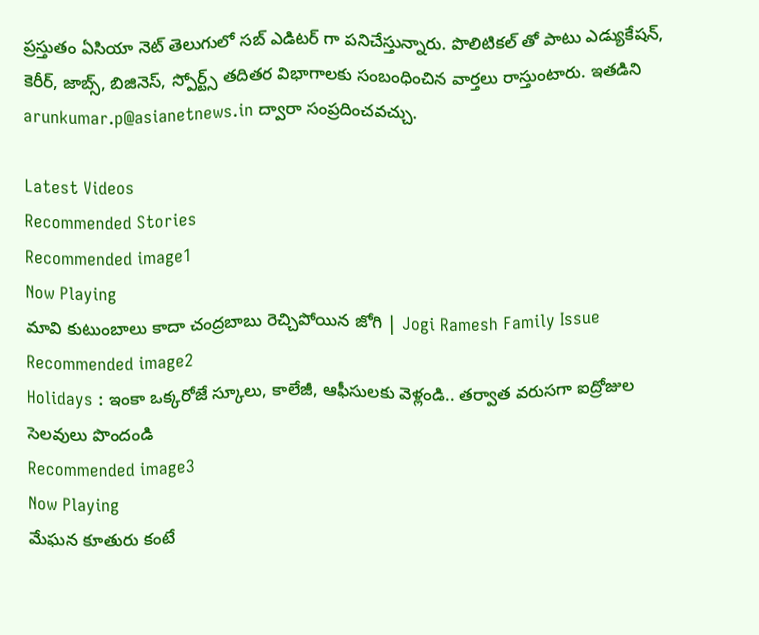ప్రస్తుతం ఏసియా నెట్ తెలుగులో సబ్ ఎడిటర్ గా పనిచేస్తున్నారు. పొలిటికల్ తో పాటు ఎడ్యుకేషన్, కెరీర్, జాబ్స్, బిజినెస్, స్పోర్ట్స్ తదితర విభాగాలకు సంబంధించిన వార్తలు రాస్తుంటారు. ఇతడిని arunkumar.p@asianetnews.in ద్వారా సంప్రదించవచ్చు.

Latest Videos
Recommended Stories
Recommended image1
Now Playing
మావి కుటుంబాలు కాదా చంద్రబాబు రెచ్చిపోయిన జోగి | Jogi Ramesh Family Issue
Recommended image2
Holidays : ఇంకా ఒక్కరోజే స్కూలు, కాలేజీ, ఆఫీసులకు వెళ్లండి.. తర్వాత వరుసగా ఐద్రోజుల సెలవులు పొందండి
Recommended image3
Now Playing
మేఘన కూతురు కంటే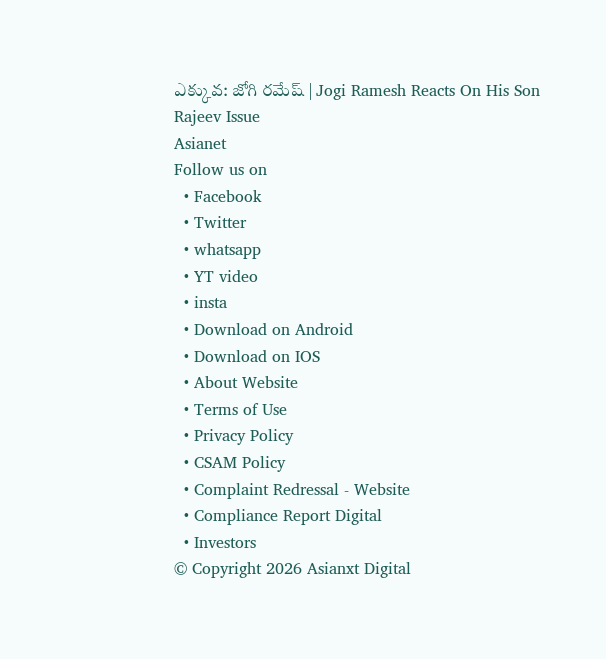ఎక్కువ: జోగి రమేష్ | Jogi Ramesh Reacts On His Son Rajeev Issue
Asianet
Follow us on
  • Facebook
  • Twitter
  • whatsapp
  • YT video
  • insta
  • Download on Android
  • Download on IOS
  • About Website
  • Terms of Use
  • Privacy Policy
  • CSAM Policy
  • Complaint Redressal - Website
  • Compliance Report Digital
  • Investors
© Copyright 2026 Asianxt Digital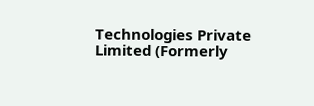Technologies Private Limited (Formerly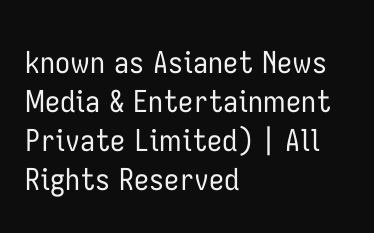known as Asianet News Media & Entertainment Private Limited) | All Rights Reserved